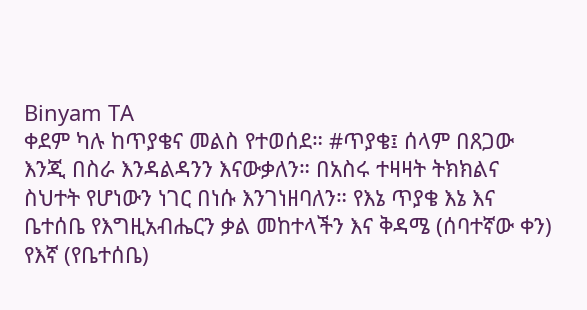Binyam TA
ቀደም ካሉ ከጥያቄና መልስ የተወሰደ። #ጥያቄ፤ ሰላም በጸጋው እንጂ በስራ እንዳልዳንን እናውቃለን። በአስሩ ተዛዛት ትክክልና ስህተት የሆነውን ነገር በነሱ እንገነዘባለን። የእኔ ጥያቄ እኔ እና ቤተሰቤ የእግዚአብሔርን ቃል መከተላችን እና ቅዳሜ (ሰባተኛው ቀን) የእኛ (የቤተሰቤ)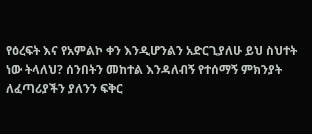የዕረፍት እና የአምልኮ ቀን እንዲሆንልን አድርጊያለሁ ይህ ስህተት ነው ትላለህ? ሰንበትን መከተል እንዳለብኝ የተሰማኝ ምክንያት ለፈጣሪያችን ያለንን ፍቅር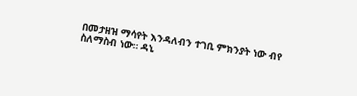በመታዘዝ ማሳየት እንዳለብን ተገቢ ምክንያት ነው ብየ ስለማስብ ነው። ዳኒ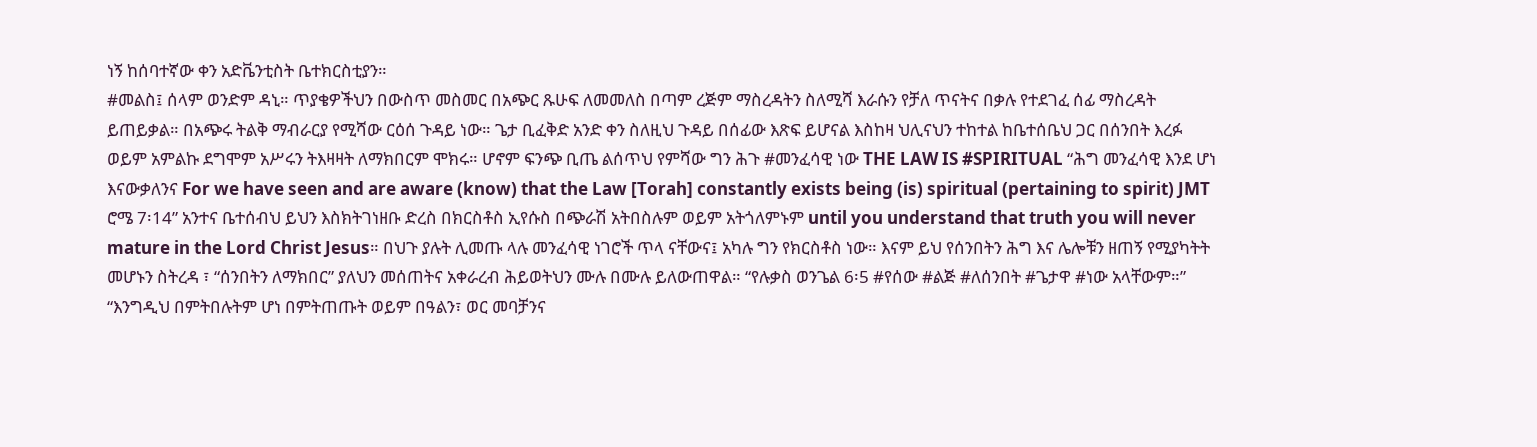ነኝ ከሰባተኛው ቀን አድቬንቲስት ቤተክርስቲያን።
#መልስ፤ ሰላም ወንድም ዳኒ። ጥያቄዎችህን በውስጥ መስመር በአጭር ጹሁፍ ለመመለስ በጣም ረጅም ማስረዳትን ስለሚሻ እራሱን የቻለ ጥናትና በቃሉ የተደገፈ ሰፊ ማስረዳት ይጠይቃል። በአጭሩ ትልቅ ማብራርያ የሚሻው ርዕሰ ጉዳይ ነው። ጌታ ቢፈቅድ አንድ ቀን ስለዚህ ጉዳይ በሰፊው እጽፍ ይሆናል እስከዛ ህሊናህን ተከተል ከቤተሰቤህ ጋር በሰንበት እረፉ ወይም አምልኩ ደግሞም አሥሩን ትእዛዛት ለማክበርም ሞክሩ። ሆኖም ፍንጭ ቢጤ ልሰጥህ የምሻው ግን ሕጉ #መንፈሳዊ ነው THE LAW IS #SPIRITUAL “ሕግ መንፈሳዊ እንደ ሆነ እናውቃለንና For we have seen and are aware (know) that the Law [Torah] constantly exists being (is) spiritual (pertaining to spirit) JMT ሮሜ 7፡14” አንተና ቤተሰብህ ይህን እስክትገነዘቡ ድረስ በክርስቶስ ኢየሱስ በጭራሽ አትበስሉም ወይም አትጎለምኑም until you understand that truth you will never mature in the Lord Christ Jesus። በህጉ ያሉት ሊመጡ ላሉ መንፈሳዊ ነገሮች ጥላ ናቸውና፤ አካሉ ግን የክርስቶስ ነው። እናም ይህ የሰንበትን ሕግ እና ሌሎቹን ዘጠኝ የሚያካትት መሆኑን ስትረዳ ፣ “ሰንበትን ለማክበር” ያለህን መሰጠትና አቀራረብ ሕይወትህን ሙሉ በሙሉ ይለውጠዋል። “የሉቃስ ወንጌል 6፡5 #የሰው #ልጅ #ለሰንበት #ጌታዋ #ነው አላቸውም።” “እንግዲህ በምትበሉትም ሆነ በምትጠጡት ወይም በዓልን፣ ወር መባቻንና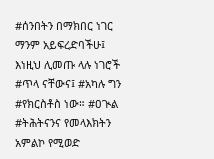#ሰንበትን በማክበር ነገር ማንም አይፍረድባችሁ፤ እነዚህ ሊመጡ ላሉ ነገሮች #ጥላ ናቸውና፤ #አካሉ ግን #የክርስቶስ ነው። #ዐጒል #ትሕትናንና የመላእክትን አምልኮ የሚወድ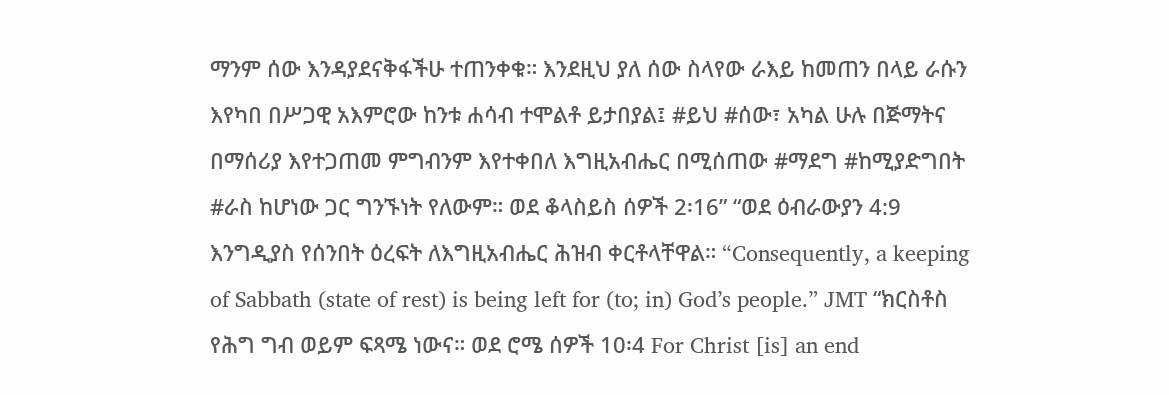ማንም ሰው እንዳያደናቅፋችሁ ተጠንቀቁ። እንደዚህ ያለ ሰው ስላየው ራእይ ከመጠን በላይ ራሱን እየካበ በሥጋዊ አእምሮው ከንቱ ሐሳብ ተሞልቶ ይታበያል፤ #ይህ #ሰው፣ አካል ሁሉ በጅማትና በማሰሪያ እየተጋጠመ ምግብንም እየተቀበለ እግዚአብሔር በሚሰጠው #ማደግ #ከሚያድግበት #ራስ ከሆነው ጋር ግንኙነት የለውም። ወደ ቆላስይስ ሰዎች 2፡16” “ወደ ዕብራውያን 4:9 እንግዲያስ የሰንበት ዕረፍት ለእግዚአብሔር ሕዝብ ቀርቶላቸዋል። “Consequently, a keeping of Sabbath (state of rest) is being left for (to; in) God’s people.” JMT “ክርስቶስ የሕግ ግብ ወይም ፍጻሜ ነውና። ወደ ሮሜ ሰዎች 10፡4 For Christ [is] an end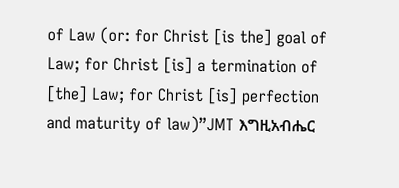of Law (or: for Christ [is the] goal of Law; for Christ [is] a termination of [the] Law; for Christ [is] perfection and maturity of law)”JMT እግዚአብሔር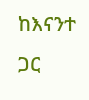ከእናንተ ጋር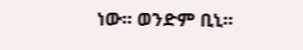ነው። ወንድም ቢኒ።